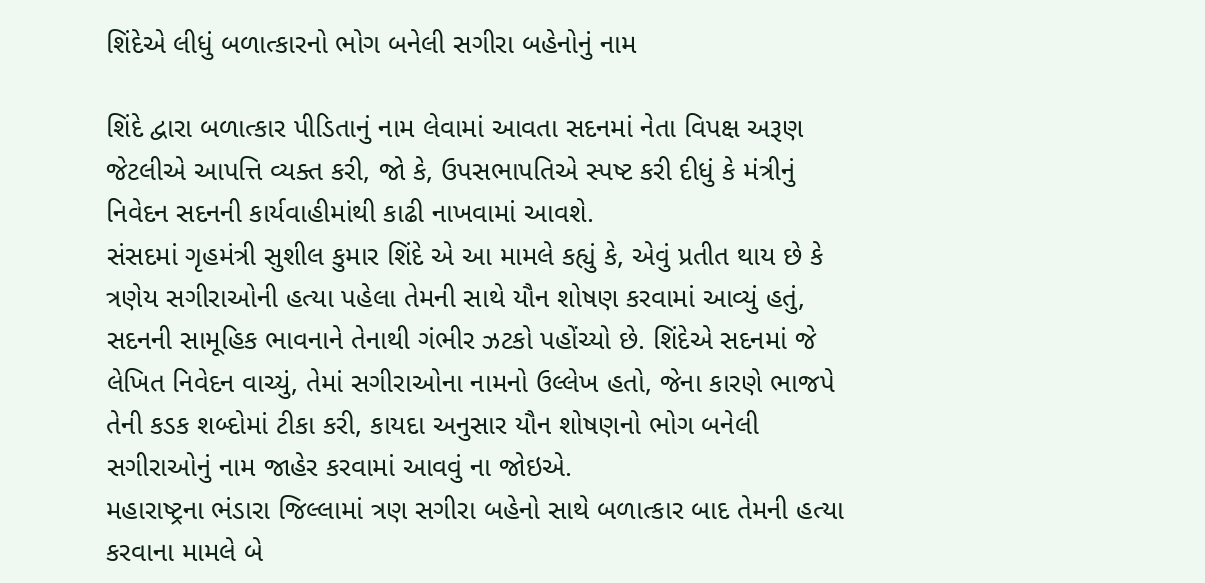શિંદેએ લીધું બળાત્કારનો ભોગ બનેલી સગીરા બહેનોનું નામ

શિંદે દ્વારા બળાત્કાર પીડિતાનું નામ લેવામાં આવતા સદનમાં નેતા વિપક્ષ અરૂણ જેટલીએ આપત્તિ વ્યક્ત કરી, જો કે, ઉપસભાપતિએ સ્પષ્ટ કરી દીધું કે મંત્રીનું નિવેદન સદનની કાર્યવાહીમાંથી કાઢી નાખવામાં આવશે.
સંસદમાં ગૃહમંત્રી સુશીલ કુમાર શિંદે એ આ મામલે કહ્યું કે, એવું પ્રતીત થાય છે કે ત્રણેય સગીરાઓની હત્યા પહેલા તેમની સાથે યૌન શોષણ કરવામાં આવ્યું હતું, સદનની સામૂહિક ભાવનાને તેનાથી ગંભીર ઝટકો પહોંચ્યો છે. શિંદેએ સદનમાં જે લેખિત નિવેદન વાચ્યું, તેમાં સગીરાઓના નામનો ઉલ્લેખ હતો, જેના કારણે ભાજપે તેની કડક શબ્દોમાં ટીકા કરી, કાયદા અનુસાર યૌન શોષણનો ભોગ બનેલી સગીરાઓનું નામ જાહેર કરવામાં આવવું ના જોઇએ.
મહારાષ્ટ્રના ભંડારા જિલ્લામાં ત્રણ સગીરા બહેનો સાથે બળાત્કાર બાદ તેમની હત્યા કરવાના મામલે બે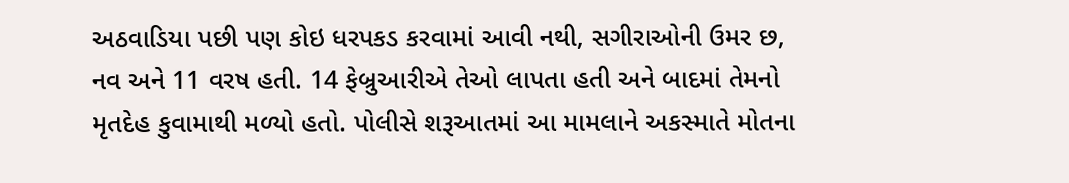અઠવાડિયા પછી પણ કોઇ ધરપકડ કરવામાં આવી નથી, સગીરાઓની ઉમર છ, નવ અને 11 વરષ હતી. 14 ફેબ્રુઆરીએ તેઓ લાપતા હતી અને બાદમાં તેમનો મૃતદેહ કુવામાથી મળ્યો હતો. પોલીસે શરૂઆતમાં આ મામલાને અકસ્માતે મોતના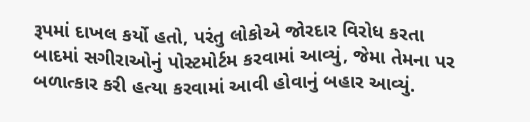રૂપમાં દાખલ કર્યો હતો, પરંતુ લોકોએ જોરદાર વિરોધ કરતા બાદમાં સગીરાઓનું પોસ્ટમોર્ટમ કરવામાં આવ્યું, જેમા તેમના પર બળાત્કાર કરી હત્યા કરવામાં આવી હોવાનું બહાર આવ્યું.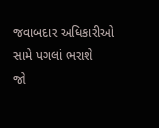જવાબદાર અધિકારીઓ સામે પગલાં ભરાશે
જો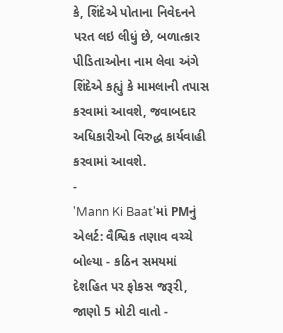કે, શિંદેએ પોતાના નિવેદનને પરત લઇ લીધું છે, બળાત્કાર પીડિતાઓના નામ લેવા અંગે શિંદેએ કહ્યું કે મામલાની તપાસ કરવામાં આવશે, જવાબદાર અધિકારીઓ વિરુદ્ધ કાર્યવાહી કરવામાં આવશે.
-
'Mann Ki Baat'માં PMનું એલર્ટ: વૈશ્વિક તણાવ વચ્ચે બોલ્યા - કઠિન સમયમાં દેશહિત પર ફોકસ જરૂરી, જાણો 5 મોટી વાતો -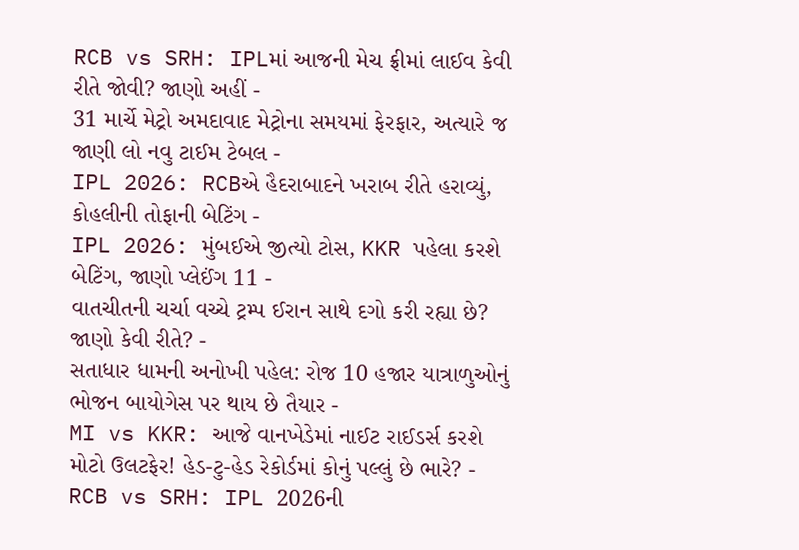RCB vs SRH: IPLમાં આજની મેચ ફ્રીમાં લાઈવ કેવી રીતે જોવી? જાણો અહીં -
31 માર્ચે મેટ્રો અમદાવાદ મેટ્રોના સમયમાં ફેરફાર, અત્યારે જ જાણી લો નવુ ટાઈમ ટેબલ -
IPL 2026: RCBએ હૈદરાબાદને ખરાબ રીતે હરાવ્યું, કોહલીની તોફાની બેટિંગ -
IPL 2026: મુંબઈએ જીત્યો ટોસ, KKR પહેલા કરશે બેટિંગ, જાણો પ્લેઈંગ 11 -
વાતચીતની ચર્ચા વચ્ચે ટ્રમ્પ ઈરાન સાથે દગો કરી રહ્યા છે? જાણો કેવી રીતે? -
સતાધાર ધામની અનોખી પહેલ: રોજ 10 હજાર યાત્રાળુઓનું ભોજન બાયોગેસ પર થાય છે તૈયાર -
MI vs KKR: આજે વાનખેડેમાં નાઈટ રાઈડર્સ કરશે મોટો ઉલટફેર! હેડ-ટુ-હેડ રેકોર્ડમાં કોનું પલ્લું છે ભારે? -
RCB vs SRH: IPL 2026ની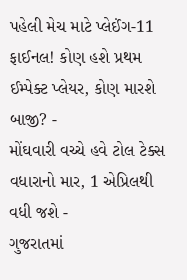પહેલી મેચ માટે પ્લેઈંગ-11 ફાઈનલ! કોણ હશે પ્રથમ ઈમ્પેક્ટ પ્લેયર, કોણ મારશે બાજી? -
મોંઘવારી વચ્ચે હવે ટોલ ટેક્સ વધારાનો માર, 1 એપ્રિલથી વધી જશે -
ગુજરાતમાં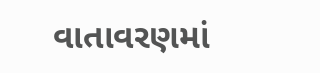વાતાવરણમાં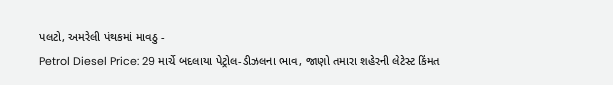પલટો, અમરેલી પંથકમાં માવઠુ -
Petrol Diesel Price: 29 માર્ચે બદલાયા પેટ્રોલ-ડીઝલના ભાવ, જાણો તમારા શહેરની લેટેસ્ટ કિંમત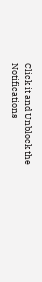Click it and Unblock the Notifications